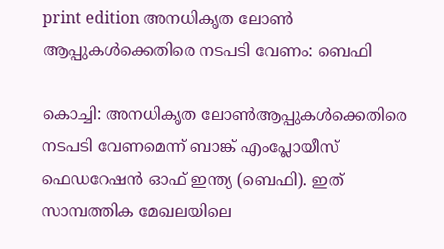print edition അനധികൃത ലോൺ ആപ്പുകൾക്കെതിരെ നടപടി വേണം: ബെഫി

കൊച്ചി: അനധികൃത ലോൺആപ്പുകൾക്കെതിരെ നടപടി വേണമെന്ന് ബാങ്ക് എംപ്ലോയീസ് ഫെഡറേഷൻ ഓഫ് ഇന്ത്യ (ബെഫി). ഇത് സാമ്പത്തിക മേഖലയിലെ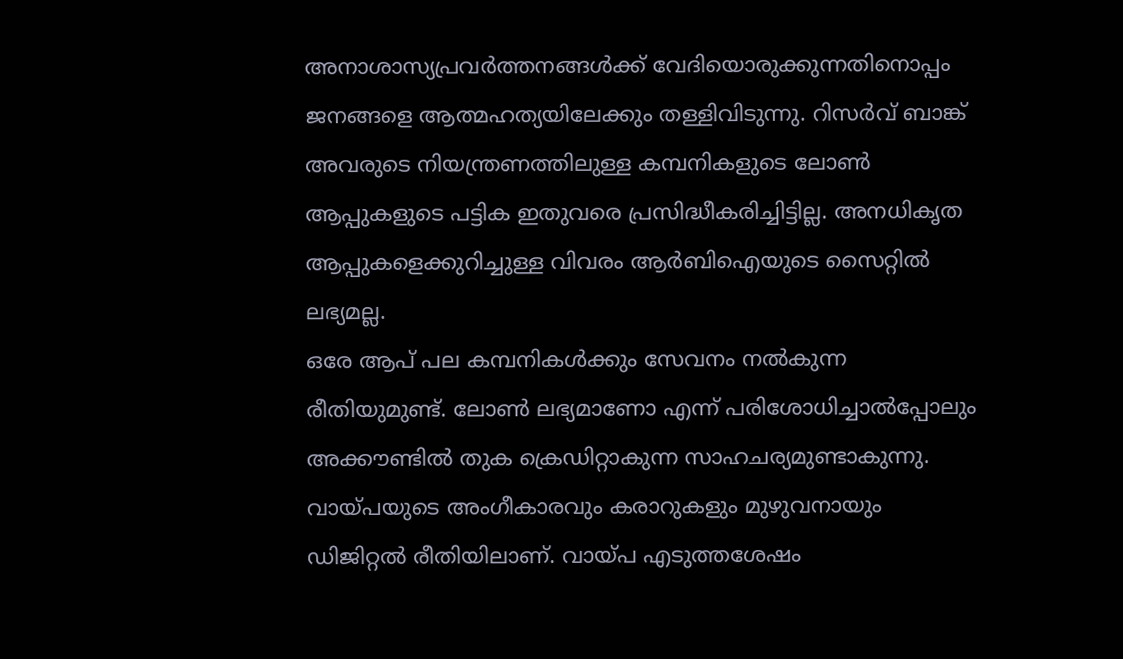അനാശാസ്യപ്രവർത്തനങ്ങൾക്ക് വേദിയൊരുക്കുന്നതിനൊപ്പം ജനങ്ങളെ ആത്മഹത്യയിലേക്കും തള്ളിവിടുന്നു. റിസർവ് ബാങ്ക് അവരുടെ നിയന്ത്രണത്തിലുള്ള കമ്പനികളുടെ ലോൺ ആപ്പുകളുടെ പട്ടിക ഇതുവരെ പ്രസിദ്ധീകരിച്ചിട്ടില്ല. അനധികൃത ആപ്പുകളെക്കുറിച്ചുള്ള വിവരം ആർബിഐയുടെ സൈറ്റിൽ ലഭ്യമല്ല.
ഒരേ ആപ് പല കമ്പനികൾക്കും സേവനം നൽകുന്ന രീതിയുമുണ്ട്. ലോൺ ലഭ്യമാണോ എന്ന് പരിശോധിച്ചാൽപ്പോലും അക്കൗണ്ടിൽ തുക ക്രെഡിറ്റാകുന്ന സാഹചര്യമുണ്ടാകുന്നു. വായ്പയുടെ അംഗീകാരവും കരാറുകളും മുഴുവനായും ഡിജിറ്റൽ രീതിയിലാണ്. വായ്പ എടുത്തശേഷം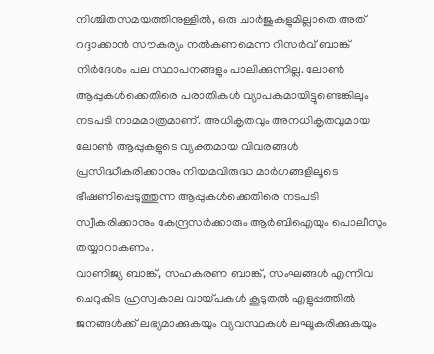നിശ്ചിതസമയത്തിനുള്ളിൽ, ഒരു ചാർജുകളുമില്ലാതെ അത് റദ്ദാക്കാൻ സൗകര്യം നൽകണമെന്ന റിസർവ് ബാങ്ക് നിർദേശം പല സ്ഥാപനങ്ങളും പാലിക്കുന്നില്ല. ലോൺ ആപ്പുകൾക്കെതിരെ പരാതികൾ വ്യാപകമായിട്ടുണ്ടെങ്കിലും നടപടി നാമമാത്രമാണ്. അധികൃതവും അനധികൃതവുമായ ലോൺ ആപ്പുകളുടെ വ്യക്തമായ വിവരങ്ങൾ പ്രസിദ്ധീകരിക്കാനും നിയമവിരുദ്ധ മാർഗങ്ങളിലൂടെ ഭീഷണിപ്പെടുത്തുന്ന ആപ്പുകൾക്കെതിരെ നടപടി സ്വീകരിക്കാനും കേന്ദ്രസർക്കാരും ആർബിഐയും പൊലീസും തയ്യാറാകണം.
വാണിജ്യ ബാങ്ക്, സഹകരണ ബാങ്ക്, സംഘങ്ങൾ എന്നിവ ചെറുകിട ഹ്രസ്വകാല വായ്പകൾ കൂടുതൽ എളുപ്പത്തിൽ ജനങ്ങൾക്ക് ലഭ്യമാക്കുകയും വ്യവസ്ഥകൾ ലഘൂകരിക്കുകയും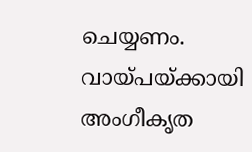ചെയ്യണം. വായ്പയ്ക്കായി അംഗീകൃത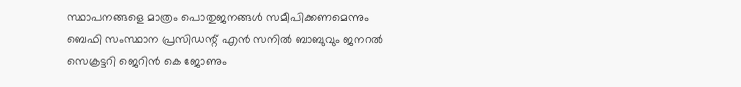സ്ഥാപനങ്ങളെ മാത്രം പൊതുജനങ്ങൾ സമീപിക്കണമെന്നും ബെഫി സംസ്ഥാന പ്രസിഡന്റ് എൻ സനിൽ ബാബുവും ജനറൽ സെക്രട്ടറി ജെറിൻ കെ ജോണും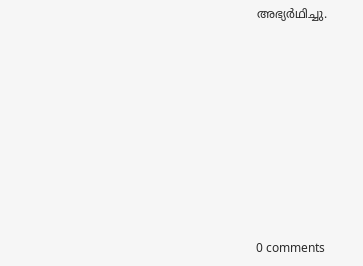അഭ്യർഥിച്ചു.









0 comments